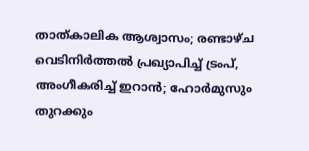താത്കാലിക ആശ്വാസം; രണ്ടാഴ്ച വെടിനിര്‍ത്തല്‍ പ്രഖ്യാപിച്ച് ട്രംപ്, അംഗീകരിച്ച് ഇറാന്‍; ഹോര്‍മുസും തുറക്കും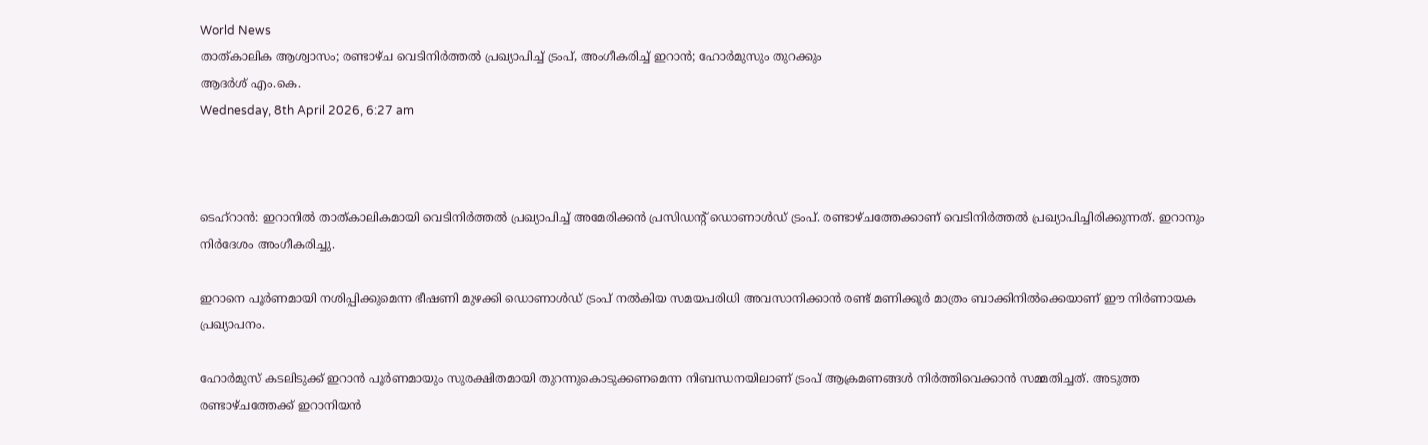World News
താത്കാലിക ആശ്വാസം; രണ്ടാഴ്ച വെടിനിര്‍ത്തല്‍ പ്രഖ്യാപിച്ച് ട്രംപ്, അംഗീകരിച്ച് ഇറാന്‍; ഹോര്‍മുസും തുറക്കും
ആദര്‍ശ് എം.കെ.
Wednesday, 8th April 2026, 6:27 am



ടെഹ്‌റാന്‍: ഇറാനില്‍ താത്കാലികമായി വെടിനിര്‍ത്തല്‍ പ്രഖ്യാപിച്ച് അമേരിക്കന്‍ പ്രസിഡന്റ് ഡൊണാള്‍ഡ് ട്രംപ്. രണ്ടാഴ്ചത്തേക്കാണ് വെടിനിര്‍ത്തല്‍ പ്രഖ്യാപിച്ചിരിക്കുന്നത്. ഇറാനും നിര്‍ദേശം അംഗീകരിച്ചു.

ഇറാനെ പൂര്‍ണമായി നശിപ്പിക്കുമെന്ന ഭീഷണി മുഴക്കി ഡൊണാള്‍ഡ് ട്രംപ് നല്‍കിയ സമയപരിധി അവസാനിക്കാന്‍ രണ്ട് മണിക്കൂര്‍ മാത്രം ബാക്കിനില്‍ക്കെയാണ് ഈ നിര്‍ണായക പ്രഖ്യാപനം.

ഹോര്‍മുസ് കടലിടുക്ക് ഇറാന്‍ പൂര്‍ണമായും സുരക്ഷിതമായി തുറന്നുകൊടുക്കണമെന്ന നിബന്ധനയിലാണ് ട്രംപ് ആക്രമണങ്ങള്‍ നിര്‍ത്തിവെക്കാന്‍ സമ്മതിച്ചത്. അടുത്ത രണ്ടാഴ്ചത്തേക്ക് ഇറാനിയന്‍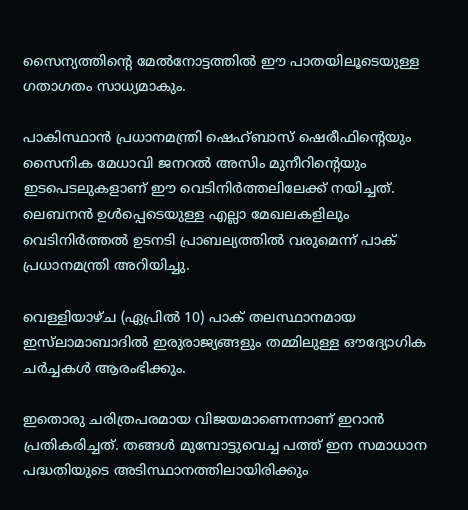സൈന്യത്തിന്റെ മേല്‍നോട്ടത്തില്‍ ഈ പാതയിലൂടെയുള്ള ഗതാഗതം സാധ്യമാകും.

പാകിസ്ഥാന്‍ പ്രധാനമന്ത്രി ഷെഹ്ബാസ് ഷെരീഫിന്റെയും സൈനിക മേധാവി ജനറല്‍ അസിം മുനീറിന്റെയും ഇടപെടലുകളാണ് ഈ വെടിനിര്‍ത്തലിലേക്ക് നയിച്ചത്. ലെബനന്‍ ഉള്‍പ്പെടെയുള്ള എല്ലാ മേഖലകളിലും വെടിനിര്‍ത്തല്‍ ഉടനടി പ്രാബല്യത്തില്‍ വരുമെന്ന് പാക് പ്രധാനമന്ത്രി അറിയിച്ചു.

വെള്ളിയാഴ്ച (ഏപ്രില്‍ 10) പാക് തലസ്ഥാനമായ ഇസ്‌ലാമാബാദില്‍ ഇരുരാജ്യങ്ങളും തമ്മിലുള്ള ഔദ്യോഗിക ചര്‍ച്ചകള്‍ ആരംഭിക്കും.

ഇതൊരു ചരിത്രപരമായ വിജയമാണെന്നാണ് ഇറാന്‍ പ്രതികരിച്ചത്. തങ്ങള്‍ മുമ്പോട്ടുവെച്ച പത്ത് ഇന സമാധാന പദ്ധതിയുടെ അടിസ്ഥാനത്തിലായിരിക്കും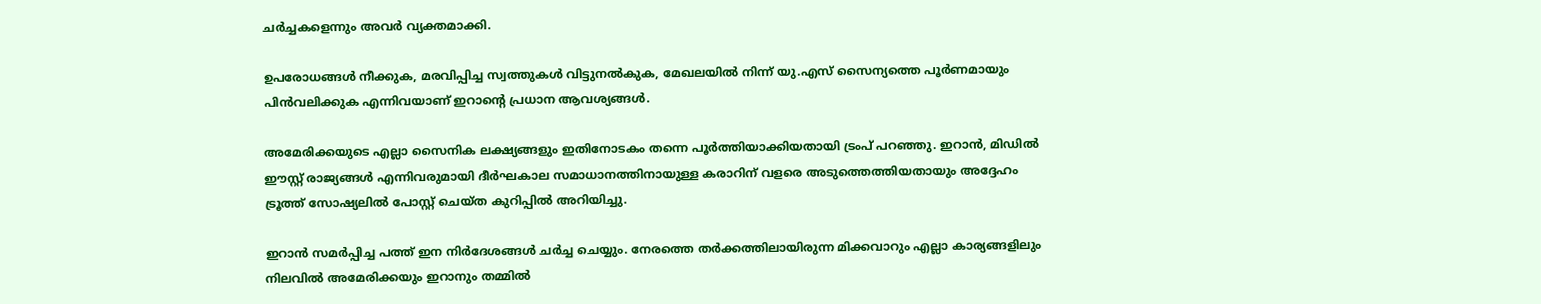ചര്‍ച്ചകളെന്നും അവര്‍ വ്യക്തമാക്കി.

ഉപരോധങ്ങള്‍ നീക്കുക, മരവിപ്പിച്ച സ്വത്തുകള്‍ വിട്ടുനല്‍കുക, മേഖലയില്‍ നിന്ന് യു.എസ് സൈന്യത്തെ പൂര്‍ണമായും പിന്‍വലിക്കുക എന്നിവയാണ് ഇറാന്റെ പ്രധാന ആവശ്യങ്ങള്‍.

അമേരിക്കയുടെ എല്ലാ സൈനിക ലക്ഷ്യങ്ങളും ഇതിനോടകം തന്നെ പൂര്‍ത്തിയാക്കിയതായി ട്രംപ് പറഞ്ഞു. ഇറാന്‍, മിഡില്‍ ഈസ്റ്റ് രാജ്യങ്ങള്‍ എന്നിവരുമായി ദീര്‍ഘകാല സമാധാനത്തിനായുള്ള കരാറിന് വളരെ അടുത്തെത്തിയതായും അദ്ദേഹം ട്രൂത്ത് സോഷ്യലില്‍ പോസ്റ്റ് ചെയ്ത കുറിപ്പില്‍ അറിയിച്ചു.

ഇറാന്‍ സമര്‍പ്പിച്ച പത്ത് ഇന നിര്‍ദേശങ്ങള്‍ ചര്‍ച്ച ചെയ്യും. നേരത്തെ തര്‍ക്കത്തിലായിരുന്ന മിക്കവാറും എല്ലാ കാര്യങ്ങളിലും നിലവില്‍ അമേരിക്കയും ഇറാനും തമ്മില്‍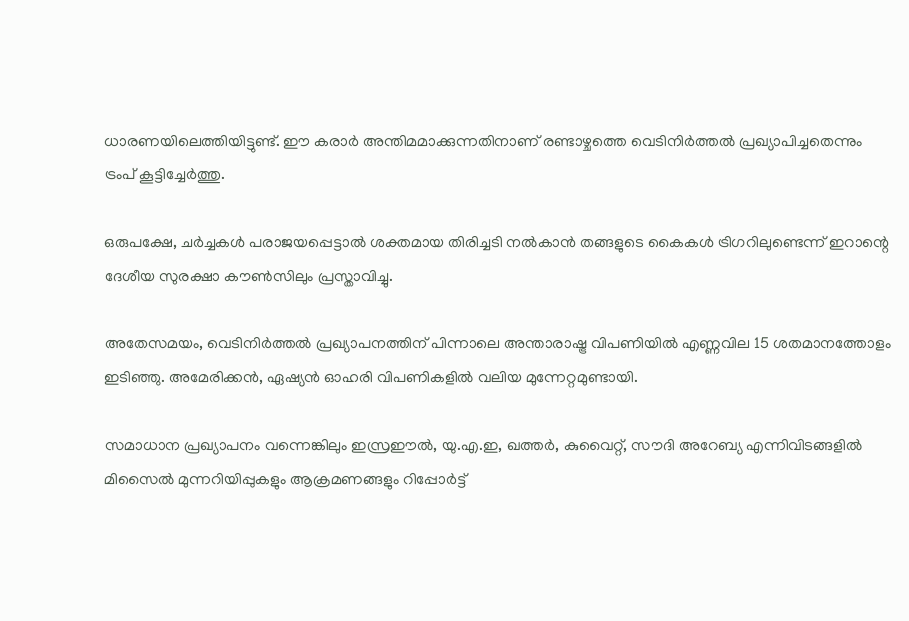ധാരണയിലെത്തിയിട്ടുണ്ട്. ഈ കരാര്‍ അന്തിമമാക്കുന്നതിനാണ് രണ്ടാഴ്ചത്തെ വെടിനിര്‍ത്തല്‍ പ്രഖ്യാപിച്ചതെന്നും ട്രംപ് കൂട്ടിച്ചേര്‍ത്തു.

ഒരുപക്ഷേ, ചര്‍ച്ചകള്‍ പരാജയപ്പെട്ടാല്‍ ശക്തമായ തിരിച്ചടി നല്‍കാന്‍ തങ്ങളുടെ കൈകള്‍ ട്രിഗറിലുണ്ടെന്ന് ഇറാന്റെ ദേശീയ സുരക്ഷാ കൗണ്‍സിലും പ്രസ്താവിച്ചു.

അതേസമയം, വെടിനിര്‍ത്തല്‍ പ്രഖ്യാപനത്തിന് പിന്നാലെ അന്താരാഷ്ട്ര വിപണിയില്‍ എണ്ണവില 15 ശതമാനത്തോളം ഇടിഞ്ഞു. അമേരിക്കന്‍, ഏഷ്യന്‍ ഓഹരി വിപണികളില്‍ വലിയ മുന്നേറ്റമുണ്ടായി.

സമാധാന പ്രഖ്യാപനം വന്നെങ്കിലും ഇസ്രഈല്‍, യു.എ.ഇ, ഖത്തര്‍, കുവൈറ്റ്, സൗദി അറേബ്യ എന്നിവിടങ്ങളില്‍ മിസൈല്‍ മുന്നറിയിപ്പുകളും ആക്രമണങ്ങളും റിപ്പോര്‍ട്ട്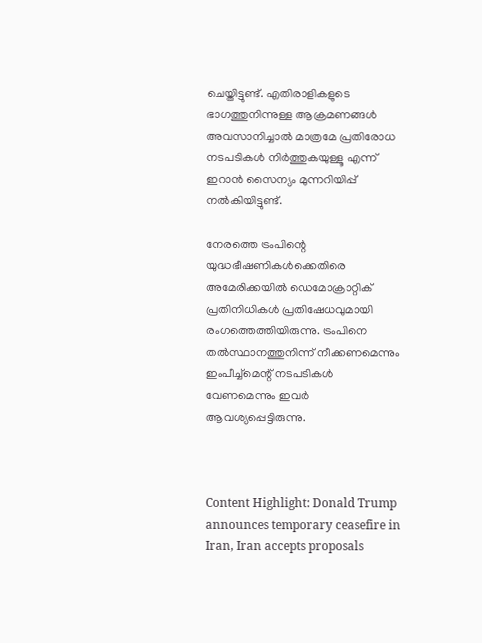ചെയ്തിട്ടുണ്ട്. എതിരാളികളുടെ ഭാഗത്തുനിന്നുള്ള ആക്രമണങ്ങള്‍ അവസാനിച്ചാല്‍ മാത്രമേ പ്രതിരോധ നടപടികള്‍ നിര്‍ത്തുകയുള്ളൂ എന്ന് ഇറാന്‍ സൈന്യം മുന്നറിയിപ്പ് നല്‍കിയിട്ടുണ്ട്.

നേരത്തെ ട്രംപിന്റെ യുദ്ധഭീഷണികള്‍ക്കെതിരെ അമേരിക്കയില്‍ ഡെമോക്രാറ്റിക് പ്രതിനിധികള്‍ പ്രതിഷേധവുമായി രംഗത്തെത്തിയിരുന്നു. ട്രംപിനെ തല്‍സ്ഥാനത്തുനിന്ന് നീക്കണമെന്നും ഇംപീച്ച്മെന്റ് നടപടികള്‍ വേണമെന്നും ഇവര്‍ ആവശ്യപ്പെട്ടിരുന്നു.



Content Highlight: Donald Trump announces temporary ceasefire in Iran, Iran accepts proposals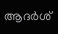ആദര്‍ശ്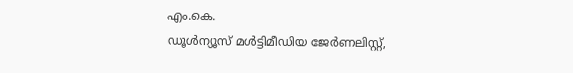എം.കെ.
ഡൂള്‍ന്യൂസ് മള്‍ട്ടിമീഡിയ ജേര്‍ണലിസ്റ്റ്,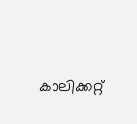കാലിക്കറ്റ്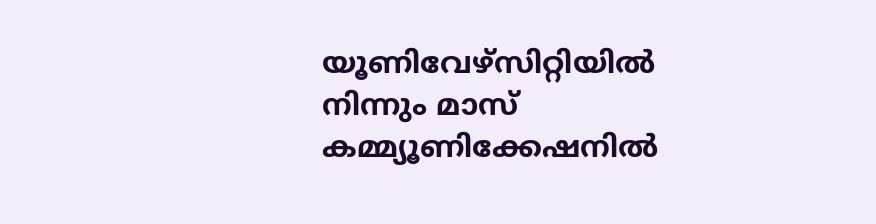യൂണിവേഴ്സിറ്റിയില്‍ നിന്നും മാസ് കമ്മ്യൂണിക്കേഷനില്‍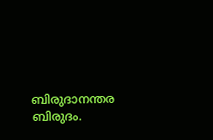ബിരുദാനന്തര ബിരുദം.